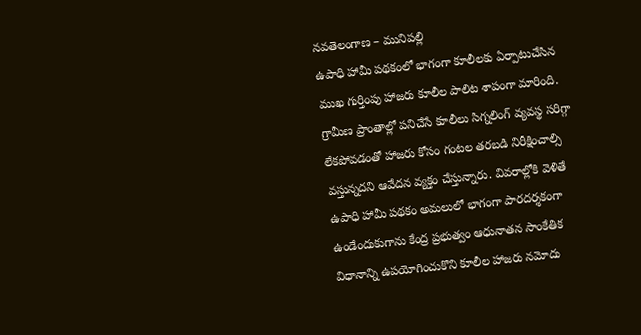నవతెలంగాణ – మునిపల్లి
ఉపాధి హామీ పథకంలో భాగంగా కూలీలకు ఏర్పాటుచేసిన ముఖ గుర్తింపు హాజరు కూలీల పాలిట శాపంగా మారింది. గ్రామీణ ప్రాంతాల్లో పనిచేసే కూలీలు సిగ్నలింగ్ వ్యవస్థ సరిగ్గా లేకపోవడంతో హాజరు కోసం గంటల తరబడి నిరీక్షించాల్సి వస్తున్నదని ఆవేదన వ్యక్తం చేస్తున్నారు. వివరాల్లోకి వెళితే ఉపాధి హామీ పథకం అమలులో భాగంగా పారదర్శకంగా ఉండేందుకుగాను కేంద్ర ప్రభుత్వం ఆధునాతన సాంకేతిక విధానాన్ని ఉపయోగించుకొని కూలీల హాజరు నమోదు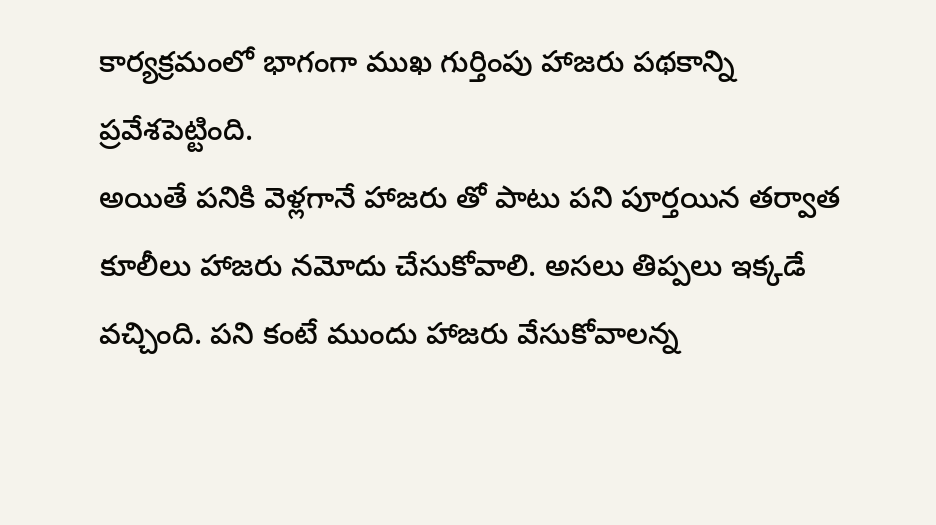కార్యక్రమంలో భాగంగా ముఖ గుర్తింపు హాజరు పథకాన్ని ప్రవేశపెట్టింది.
అయితే పనికి వెళ్లగానే హాజరు తో పాటు పని పూర్తయిన తర్వాత కూలీలు హాజరు నమోదు చేసుకోవాలి. అసలు తిప్పలు ఇక్కడే వచ్చింది. పని కంటే ముందు హాజరు వేసుకోవాలన్న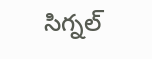సిగ్నల్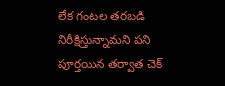లేక గంటల తరబడి నిరీక్షిస్తున్నామని పని పూర్తయిన తర్వాత చెక్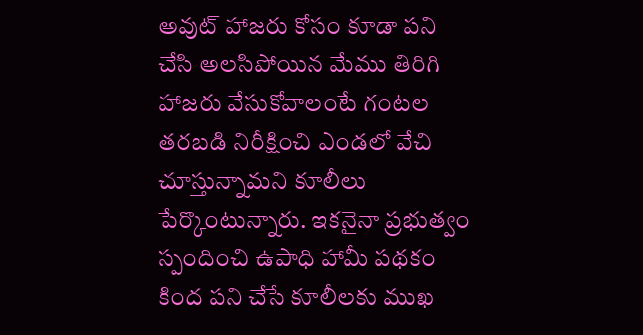అవుట్ హాజరు కోసం కూడా పని చేసి అలసిపోయిన మేము తిరిగి హాజరు వేసుకోవాలంటే గంటల తరబడి నిరీక్షించి ఎండలో వేచి చూస్తున్నామని కూలీలు పేర్కొంటున్నారు. ఇకనైనా ప్రభుత్వం స్పందించి ఉపాధి హామీ పథకం కింద పని చేసే కూలీలకు ముఖ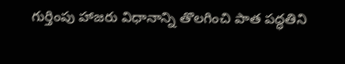గుర్తింపు హాజరు విధానాన్ని తొలగించి పాత పద్ధతిని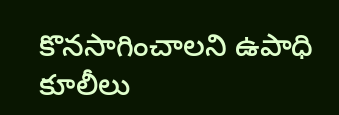కొనసాగించాలని ఉపాధి కూలీలు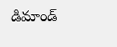డిమాండ్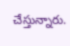చేస్తున్నారు.